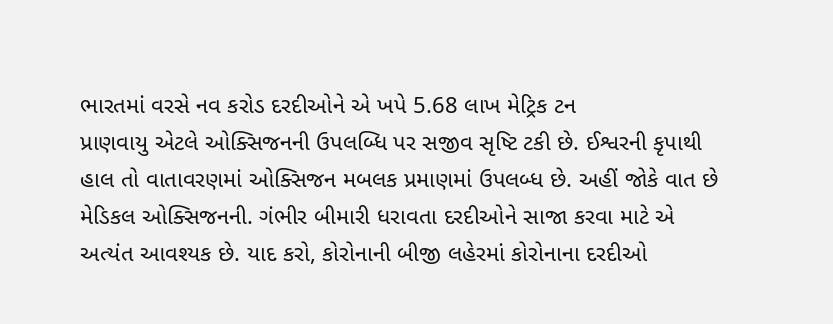ભારતમાં વરસે નવ કરોડ દરદીઓને એ ખપે 5.68 લાખ મેટ્રિક ટન
પ્રાણવાયુ એટલે ઓક્સિજનની ઉપલબ્ધિ પર સજીવ સૃષ્ટિ ટકી છે. ઈશ્વરની કૃપાથી હાલ તો વાતાવરણમાં ઓક્સિજન મબલક પ્રમાણમાં ઉપલબ્ધ છે. અહીં જોકે વાત છે મેડિકલ ઓક્સિજનની. ગંભીર બીમારી ધરાવતા દરદીઓને સાજા કરવા માટે એ અત્યંત આવશ્યક છે. યાદ કરો, કોરોનાની બીજી લહેરમાં કોરોનાના દરદીઓ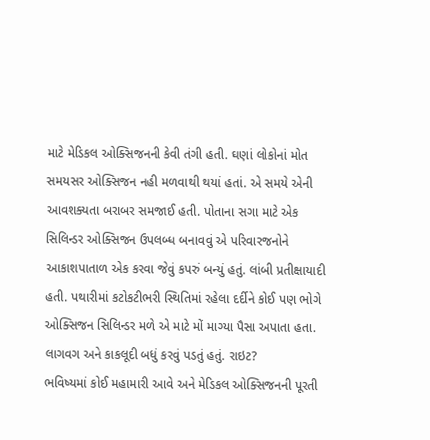માટે મેડિકલ ઓક્સિજનની કેવી તંગી હતી. ઘણાં લોકોનાં મોત સમયસર ઓક્સિજન નહી મળવાથી થયાં હતાં. એ સમયે એની આવશક્યતા બરાબર સમજાઈ હતી. પોતાના સગા માટે એક સિલિન્ડર ઓક્સિજન ઉપલબ્ધ બનાવવું એ પરિવારજનોને આકાશપાતાળ એક કરવા જેવું કપરું બન્યું હતું. લાંબી પ્રતીક્ષાયાદી હતી. પથારીમાં કટોકટીભરી સ્થિતિમાં રહેલા દર્દીને કોઈ પણ ભોગે ઓક્સિજન સિલિન્ડર મળે એ માટે મોં માગ્યા પૈસા અપાતા હતા. લાગવગ અને કાકલૂદી બધું કરવું પડતું હતું. રાઇટ?
ભવિષ્યમાં કોઈ મહામારી આવે અને મેડિકલ ઓક્સિજનની પૂરતી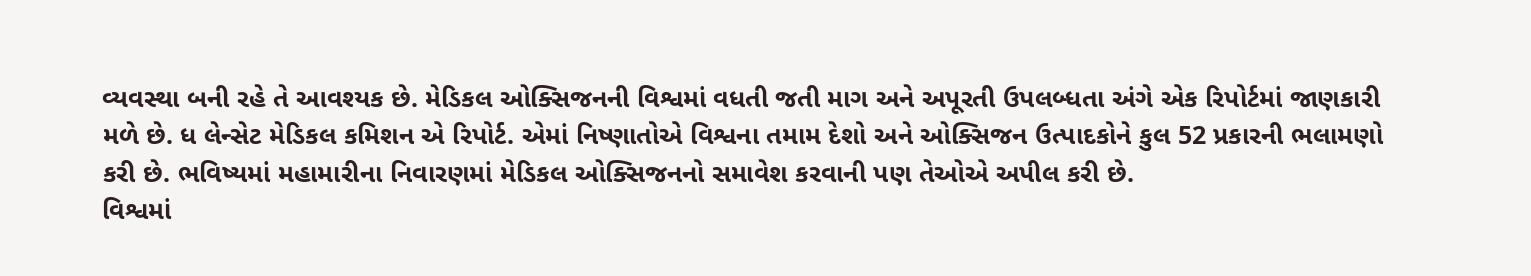વ્યવસ્થા બની રહે તે આવશ્યક છે. મેડિકલ ઓક્સિજનની વિશ્વમાં વધતી જતી માગ અને અપૂરતી ઉપલબ્ધતા અંગે એક રિપોર્ટમાં જાણકારી મળે છે. ધ લેન્સેટ મેડિકલ કમિશન એ રિપોર્ટ. એમાં નિષ્ણાતોએ વિશ્વના તમામ દેશો અને ઓક્સિજન ઉત્પાદકોને કુલ 52 પ્રકારની ભલામણો કરી છે. ભવિષ્યમાં મહામારીના નિવારણમાં મેડિકલ ઓક્સિજનનો સમાવેશ કરવાની પણ તેઓએ અપીલ કરી છે.
વિશ્વમાં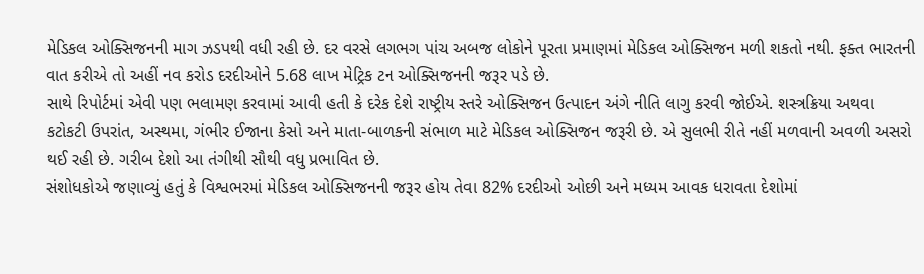મેડિકલ ઓક્સિજનની માગ ઝડપથી વધી રહી છે. દર વરસે લગભગ પાંચ અબજ લોકોને પૂરતા પ્રમાણમાં મેડિકલ ઓક્સિજન મળી શકતો નથી. ફક્ત ભારતની વાત કરીએ તો અહીં નવ કરોડ દરદીઓને 5.68 લાખ મેટ્રિક ટન ઓક્સિજનની જરૂર પડે છે.
સાથે રિપોર્ટમાં એવી પણ ભલામણ કરવામાં આવી હતી કે દરેક દેશે રાષ્ટ્રીય સ્તરે ઓક્સિજન ઉત્પાદન અંગે નીતિ લાગુ કરવી જોઈએ. શસ્ત્રક્રિયા અથવા કટોકટી ઉપરાંત, અસ્થમા, ગંભીર ઈજાના કેસો અને માતા-બાળકની સંભાળ માટે મેડિકલ ઓક્સિજન જરૂરી છે. એ સુલભી રીતે નહીં મળવાની અવળી અસરો થઈ રહી છે. ગરીબ દેશો આ તંગીથી સૌથી વધુ પ્રભાવિત છે.
સંશોધકોએ જણાવ્યું હતું કે વિશ્વભરમાં મેડિકલ ઓક્સિજનની જરૂર હોય તેવા 82% દરદીઓ ઓછી અને મધ્યમ આવક ધરાવતા દેશોમાં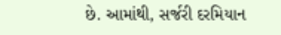છે. આમાંથી, સર્જરી દરમિયાન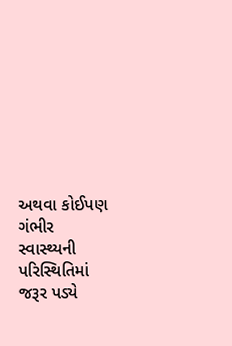અથવા કોઈપણ ગંભીર સ્વાસ્થ્યની પરિસ્થિતિમાં જરૂર પડ્યે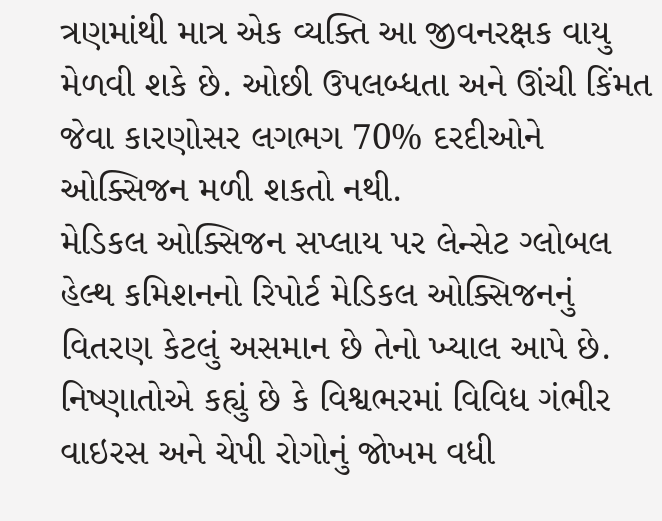ત્રણમાંથી માત્ર એક વ્યક્તિ આ જીવનરક્ષક વાયુ મેળવી શકે છે. ઓછી ઉપલબ્ધતા અને ઊંચી કિંમત જેવા કારણોસર લગભગ 70% દરદીઓને ઓક્સિજન મળી શકતો નથી.
મેડિકલ ઓક્સિજન સપ્લાય પર લેન્સેટ ગ્લોબલ હેલ્થ કમિશનનો રિપોર્ટ મેડિકલ ઓક્સિજનનું વિતરણ કેટલું અસમાન છે તેનો ખ્યાલ આપે છે. નિષ્ણાતોએ કહ્યું છે કે વિશ્વભરમાં વિવિધ ગંભીર વાઇરસ અને ચેપી રોગોનું જોખમ વધી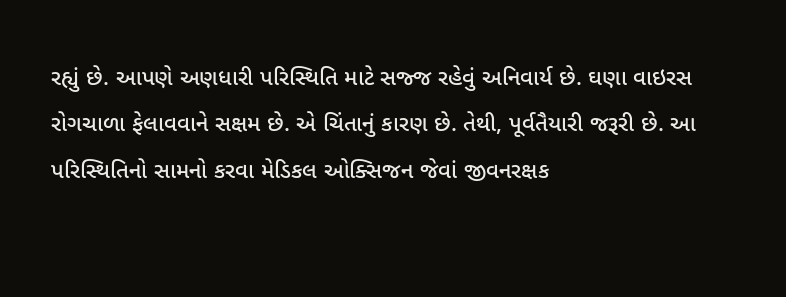રહ્યું છે. આપણે અણધારી પરિસ્થિતિ માટે સજ્જ રહેવું અનિવાર્ય છે. ઘણા વાઇરસ રોગચાળા ફેલાવવાને સક્ષમ છે. એ ચિંતાનું કારણ છે. તેથી, પૂર્વતૈયારી જરૂરી છે. આ પરિસ્થિતિનો સામનો કરવા મેડિકલ ઓક્સિજન જેવાં જીવનરક્ષક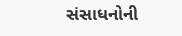સંસાધનોની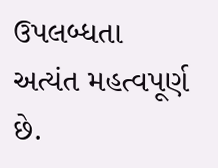ઉપલબ્ધતા અત્યંત મહત્વપૂર્ણ છે.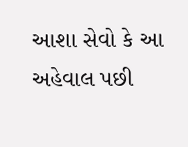આશા સેવો કે આ અહેવાલ પછી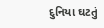દુનિયા ઘટતું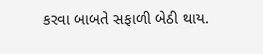કરવા બાબતે સફાળી બેઠી થાય.